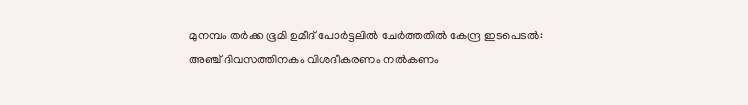മുനമ്പം തര്‍ക്ക ഭൂമി ഉമീദ് പോര്‍ട്ടലില്‍ ചേര്‍ത്തതില്‍ കേന്ദ്ര ഇടപെടല്‍: അഞ്ച് ദിവസത്തിനകം വിശദീകരണം നല്‍കണം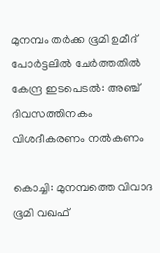മുനമ്പം തര്‍ക്ക ഭൂമി ഉമീദ് പോര്‍ട്ടലില്‍ ചേര്‍ത്തതില്‍ കേന്ദ്ര ഇടപെടല്‍: അഞ്ച് ദിവസത്തിനകം വിശദീകരണം നല്‍കണം

കൊച്ചി: മുനമ്പത്തെ വിവാദ ഭൂമി വഖഫ്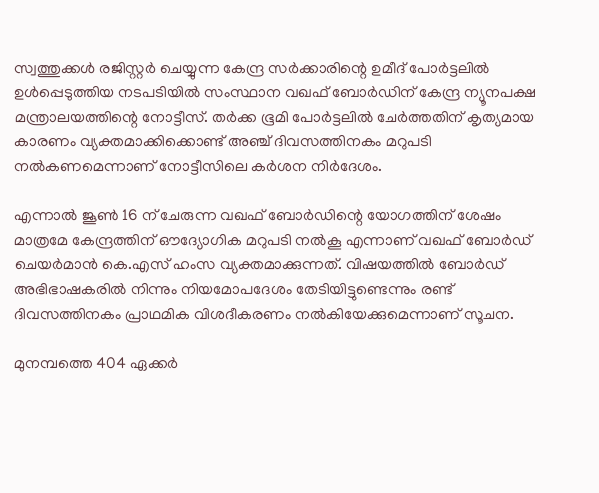സ്വത്തുക്കള്‍ രജിസ്റ്റര്‍ ചെയ്യുന്ന കേന്ദ്ര സര്‍ക്കാരിന്റെ ഉമീദ് പോര്‍ട്ടലില്‍ ഉള്‍പ്പെടുത്തിയ നടപടിയില്‍ സംസ്ഥാന വഖഫ് ബോര്‍ഡിന് കേന്ദ്ര ന്യൂനപക്ഷ മന്ത്രാലയത്തിന്റെ നോട്ടീസ്. തര്‍ക്ക ഭൂമി പോര്‍ട്ടലില്‍ ചേര്‍ത്തതിന് കൃത്യമായ കാരണം വ്യക്തമാക്കിക്കൊണ്ട് അഞ്ച് ദിവസത്തിനകം മറുപടി നല്‍കണമെന്നാണ് നോട്ടീസിലെ കര്‍ശന നിര്‍ദേശം.

എന്നാല്‍ ജൂണ്‍ 16 ന് ചേരുന്ന വഖഫ് ബോര്‍ഡിന്റെ യോഗത്തിന് ശേഷം മാത്രമേ കേന്ദ്രത്തിന് ഔദ്യോഗിക മറുപടി നല്‍കൂ എന്നാണ് വഖഫ് ബോര്‍ഡ് ചെയര്‍മാന്‍ കെ.എസ് ഹംസ വ്യക്തമാക്കുന്നത്. വിഷയത്തില്‍ ബോര്‍ഡ് അഭിഭാഷകരില്‍ നിന്നും നിയമോപദേശം തേടിയിട്ടുണ്ടെന്നും രണ്ട് ദിവസത്തിനകം പ്രാഥമിക വിശദീകരണം നല്‍കിയേക്കുമെന്നാണ് സൂചന.

മുനമ്പത്തെ 404 ഏക്കര്‍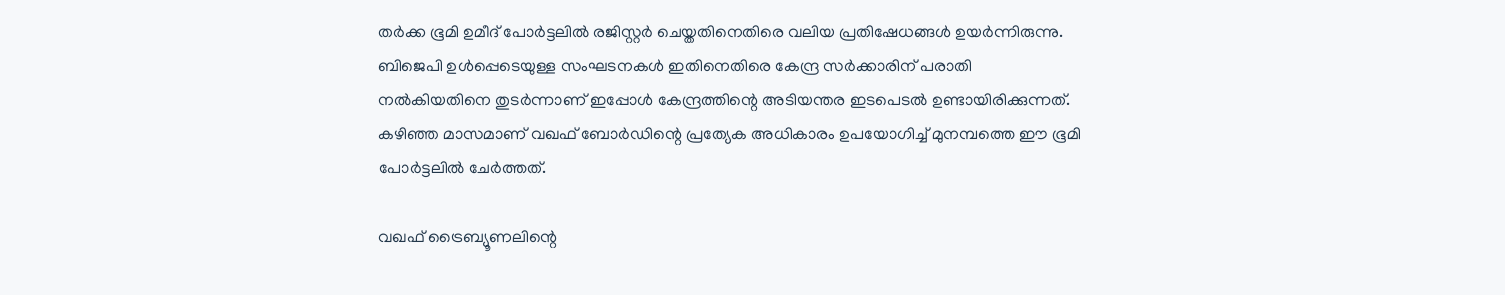തര്‍ക്ക ഭൂമി ഉമീദ് പോര്‍ട്ടലില്‍ രജിസ്റ്റര്‍ ചെയ്തതിനെതിരെ വലിയ പ്രതിഷേധങ്ങള്‍ ഉയര്‍ന്നിരുന്നു. ബിജെപി ഉള്‍പ്പെടെയുള്ള സംഘടനകള്‍ ഇതിനെതിരെ കേന്ദ്ര സര്‍ക്കാരിന് പരാതി നല്‍കിയതിനെ തുടര്‍ന്നാണ് ഇപ്പോള്‍ കേന്ദ്രത്തിന്റെ അടിയന്തര ഇടപെടല്‍ ഉണ്ടായിരിക്കുന്നത്. കഴിഞ്ഞ മാസമാണ് വഖഫ് ബോര്‍ഡിന്റെ പ്രത്യേക അധികാരം ഉപയോഗിച്ച് മുനമ്പത്തെ ഈ ഭൂമി പോര്‍ട്ടലില്‍ ചേര്‍ത്തത്.

വഖഫ് ട്രൈബ്യൂണലിന്റെ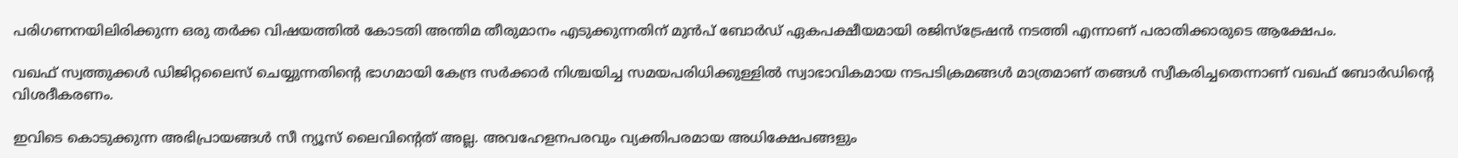പരിഗണനയിലിരിക്കുന്ന ഒരു തര്‍ക്ക വിഷയത്തില്‍ കോടതി അന്തിമ തീരുമാനം എടുക്കുന്നതിന് മുന്‍പ് ബോര്‍ഡ് ഏകപക്ഷീയമായി രജിസ്‌ട്രേഷന്‍ നടത്തി എന്നാണ് പരാതിക്കാരുടെ ആക്ഷേപം.

വഖഫ് സ്വത്തുക്കള്‍ ഡിജിറ്റലൈസ് ചെയ്യുന്നതിന്റെ ഭാഗമായി കേന്ദ്ര സര്‍ക്കാര്‍ നിശ്ചയിച്ച സമയപരിധിക്കുള്ളില്‍ സ്വാഭാവികമായ നടപടിക്രമങ്ങള്‍ മാത്രമാണ് തങ്ങള്‍ സ്വീകരിച്ചതെന്നാണ് വഖഫ് ബോര്‍ഡിന്റെ വിശദീകരണം.

ഇവിടെ കൊടുക്കുന്ന അഭിപ്രായങ്ങള്‍ സീ ന്യൂസ് ലൈവിന്റെത് അല്ല. അവഹേളനപരവും വ്യക്തിപരമായ അധിക്ഷേപങ്ങളും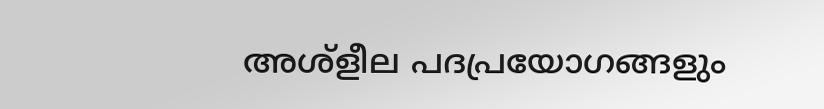അശ്‌ളീല പദപ്രയോഗങ്ങളും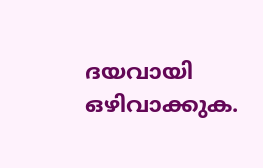ദയവായി ഒഴിവാക്കുക.